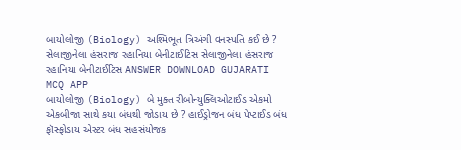બાયોલોજી (Biology) અશ્મિભૂત ત્રિઅંગી વનસ્પતિ કઈ છે ? સેલાજીનેલા હંસરાજ રહાનિયા બેનીટાઈટિસ સેલાજીનેલા હંસરાજ રહાનિયા બેનીટાઈટિસ ANSWER DOWNLOAD GUJARATI MCQ APP
બાયોલોજી (Biology) બે મુક્ત રીબોન્યુક્લિઓટાઈડ એકમો એકબીજા સાથે કયા બંધથી જોડાય છે ? હાઈડ્રોજન બંધ પેપ્ટાઈડ બંધ ફૉસ્ફોડાય એસ્ટર બંધ સહસંયોજક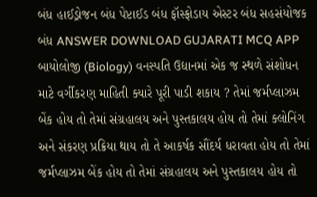બંધ હાઈડ્રોજન બંધ પેપ્ટાઈડ બંધ ફૉસ્ફોડાય એસ્ટર બંધ સહસંયોજક બંધ ANSWER DOWNLOAD GUJARATI MCQ APP
બાયોલોજી (Biology) વનસ્પતિ ઉદ્યાનમાં એક જ સ્થળે સંશોધન માટે વર્ગીકરણ માહિતી ક્યારે પૂરી પાડી શકાય ? તેમાં જર્મપ્લાઝમ બેંક હોય તો તેમાં સંગ્રહાલય અને પુસ્તકાલય હોય તો તેમાં ક્લોનિંગ અને સંકરણ પ્રક્રિયા થાય તો તે આકર્ષક સૌંદર્ય ધરાવતા હોય તો તેમાં જર્મપ્લાઝમ બેંક હોય તો તેમાં સંગ્રહાલય અને પુસ્તકાલય હોય તો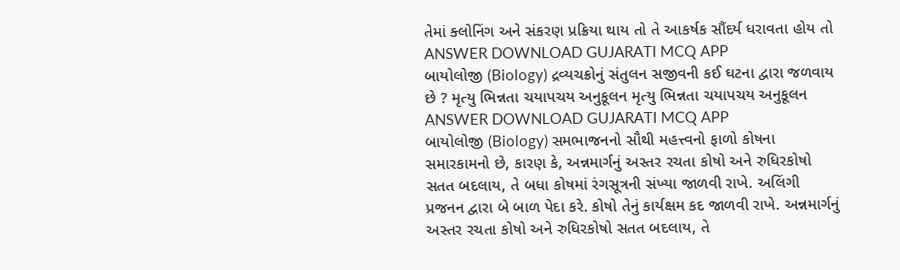તેમાં ક્લોનિંગ અને સંકરણ પ્રક્રિયા થાય તો તે આકર્ષક સૌંદર્ય ધરાવતા હોય તો ANSWER DOWNLOAD GUJARATI MCQ APP
બાયોલોજી (Biology) દ્રવ્યચક્રોનું સંતુલન સજીવની કઈ ઘટના દ્વારા જળવાય છે ? મૃત્યુ ભિન્નતા ચયાપચય અનુકૂલન મૃત્યુ ભિન્નતા ચયાપચય અનુકૂલન ANSWER DOWNLOAD GUJARATI MCQ APP
બાયોલોજી (Biology) સમભાજનનો સૌથી મહત્ત્વનો ફાળો કોષના સમારકામનો છે, કારણ કે, અન્નમાર્ગનું અસ્તર રચતા કોષો અને રુધિરકોષો સતત બદલાય, તે બધા કોષમાં રંગસૂત્રની સંખ્યા જાળવી રાખે. અલિંગી પ્રજનન દ્વારા બે બાળ પેદા કરે. કોષો તેનું કાર્યક્ષમ કદ જાળવી રાખે. અન્નમાર્ગનું અસ્તર રચતા કોષો અને રુધિરકોષો સતત બદલાય, તે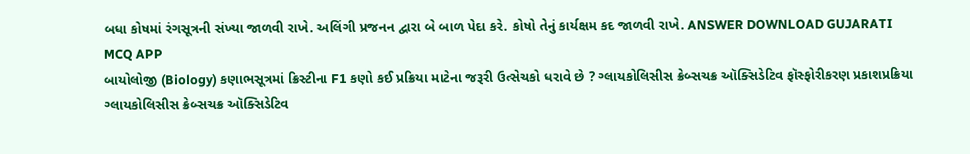બધા કોષમાં રંગસૂત્રની સંખ્યા જાળવી રાખે. અલિંગી પ્રજનન દ્વારા બે બાળ પેદા કરે. કોષો તેનું કાર્યક્ષમ કદ જાળવી રાખે. ANSWER DOWNLOAD GUJARATI MCQ APP
બાયોલોજી (Biology) કણાભસૂત્રમાં ક્રિસ્ટીના F1 કણો કઈ પ્રક્રિયા માટેના જરૂરી ઉત્સેચકો ધરાવે છે ? ગ્લાયકોલિસીસ ક્રેબ્સચક્ર ઑક્સિડેટિવ ફૉસ્ફોરીકરણ પ્રકાશપ્રક્રિયા ગ્લાયકોલિસીસ ક્રેબ્સચક્ર ઑક્સિડેટિવ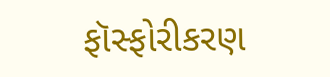ફૉસ્ફોરીકરણ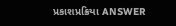પ્રકાશપ્રક્રિયા ANSWER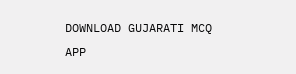DOWNLOAD GUJARATI MCQ APP